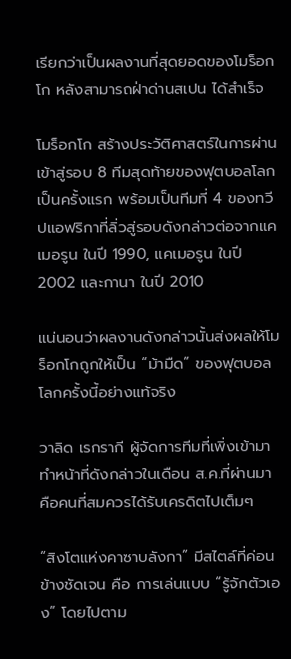เรียกว่าเป็นผลงานที่สุดยอดของโมร็อกโก หลังสามารถฝ่าด่านสเปน ได้สำเร็จ

โมร็อกโก สร้างประวัติศาสตร์ในการผ่านเข้าสู่รอบ 8 ทีมสุดท้ายของฟุตบอลโลกเป็นครั้งแรก พร้อมเป็นทีมที่ 4 ของทวีปแอฟริกาที่ลิ่วสู่รอบดังกล่าวต่อจากแคเมอรูน ในปี 1990, แคเมอรูน ในปี 2002 และกานา ในปี 2010

แน่นอนว่าผลงานดังกล่าวนั้นส่งผลให้โมร็อกโกถูกให้เป็น “ม้ามืด” ของฟุตบอลโลกครั้งนี้อย่างแท้จริง

วาลิด เรกรากี ผู้จัดการทีมที่เพิ่งเข้ามาทำหน้าที่ดังกล่าวในเดือน ส.ค.ที่ผ่านมา คือคนที่สมควรได้รับเครดิตไปเต็มๆ

“สิงโตแห่งคาซาบลังกา” มีสไตล์ที่ค่อนข้างชัดเจน คือ การเล่นแบบ “รู้จักตัวเอง” โดยไปตาม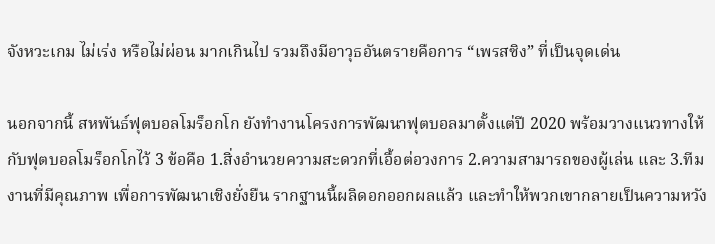จังหวะเกม ไม่เร่ง หรือไม่ผ่อน มากเกินไป รวมถึงมีอาวุธอันตรายคือการ “เพรสซิง” ที่เป็นจุดเด่น

นอกจากนี้ สหพันธ์ฟุตบอลโมร็อกโก ยังทำงานโครงการพัฒนาฟุตบอลมาตั้งแต่ปี 2020 พร้อมวางแนวทางให้กับฟุตบอลโมร็อกโกไว้ 3 ข้อคือ 1.สิ่งอำนวยความสะดวกที่เอื้อต่อวงการ 2.ความสามารถของผู้เล่น และ 3.ทีมงานที่มีคุณภาพ เพื่อการพัฒนาเชิงยั่งยืน รากฐานนี้ผลิดอกออกผลแล้ว และทำให้พวกเขากลายเป็นความหวัง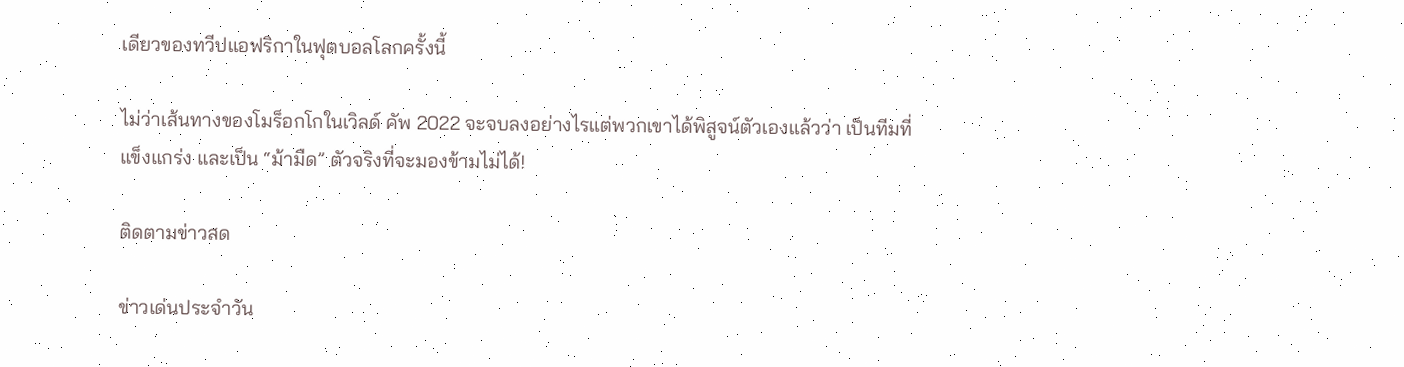เดียวของทวีปแอฟริกาในฟุตบอลโลกครั้งนี้

ไม่ว่าเส้นทางของโมร็อกโกในเวิลด์ คัพ 2022 จะจบลงอย่างไรแต่พวกเขาได้พิสูจน์ตัวเองแล้วว่า เป็นทีมที่แข็งแกร่ง และเป็น “ม้ามืด” ตัวจริงที่จะมองข้ามไม่ได้!

ติดตามข่าวสด

ข่าวเด่นประจำวัน